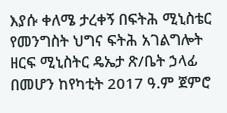እያሱ ቀለሜ ታረቀኝ በፍትሕ ሚኒስቴር የመንግስት ህግና ፍትሕ አገልግሎት ዘርፍ ሚኒስትር ዴኤታ ጽ/ቤት ኃላፊ በመሆን ከየካቲት 2017 ዓ.ም ጀምሮ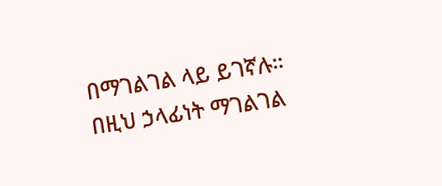በማገልገል ላይ ይገኛሉ። በዚህ ኃላፊነት ማገልገል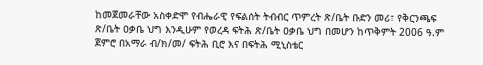ከመጀመራቸው አስቀድሞ የብሔራዊ የፍልሰት ትብብር ጥምረት ጽ/ቤት ቡድን መሪ፣ የቅርንጫፍ ጽ/ቤት ዐቃቤ ህግ እንዲሁም የወረዳ ፍትሕ ጽ/ቤት ዐቃቤ ህግ በመሆን ከጥቅምት 2006 ዓ.ም ጀምሮ በአማራ ብ/ክ/መ/ ፍትሕ ቢሮ እና በፍትሕ ሚኒስቴር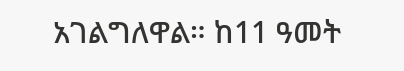አገልግለዋል። ከ11 ዓመት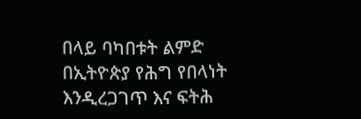በላይ ባካበቱት ልምድ በኢትዮጵያ የሕግ የበላነት እንዲረጋገጥ እና ፍትሕ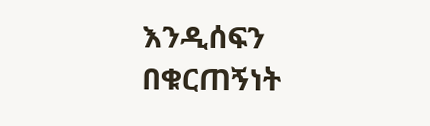እንዲሰፍን በቁርጠኝነት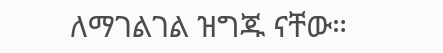ለማገልገል ዝግጁ ናቸው።